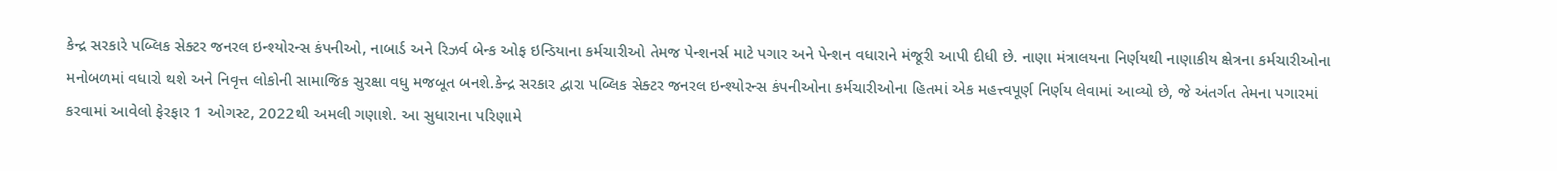કેન્દ્ર સરકારે પબ્લિક સેક્ટર જનરલ ઇન્શ્યોરન્સ કંપનીઓ, નાબાર્ડ અને રિઝર્વ બેન્ક ઓફ ઇન્ડિયાના કર્મચારીઓ તેમજ પેન્શનર્સ માટે પગાર અને પેન્શન વધારાને મંજૂરી આપી દીધી છે. નાણા મંત્રાલયના નિર્ણયથી નાણાકીય ક્ષેત્રના કર્મચારીઓના મનોબળમાં વધારો થશે અને નિવૃત્ત લોકોની સામાજિક સુરક્ષા વધુ મજબૂત બનશે.કેન્દ્ર સરકાર દ્વારા પબ્લિક સેક્ટર જનરલ ઇન્શ્યોરન્સ કંપનીઓના કર્મચારીઓના હિતમાં એક મહત્ત્વપૂર્ણ નિર્ણય લેવામાં આવ્યો છે, જે અંતર્ગત તેમના પગારમાં કરવામાં આવેલો ફેરફાર 1 ઓગસ્ટ, 2022થી અમલી ગણાશે. આ સુધારાના પરિણામે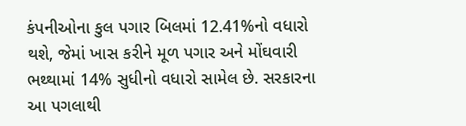કંપનીઓના કુલ પગાર બિલમાં 12.41%નો વધારો થશે, જેમાં ખાસ કરીને મૂળ પગાર અને મોંઘવારી ભથ્થામાં 14% સુધીનો વધારો સામેલ છે. સરકારના આ પગલાથી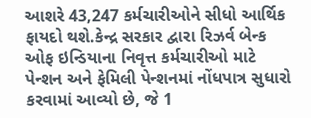આશરે 43,247 કર્મચારીઓને સીધો આર્થિક ફાયદો થશે.કેન્દ્ર સરકાર દ્વારા રિઝર્વ બેન્ક ઓફ ઇન્ડિયાના નિવૃત્ત કર્મચારીઓ માટે પેન્શન અને ફેમિલી પેન્શનમાં નોંધપાત્ર સુધારો કરવામાં આવ્યો છે, જે 1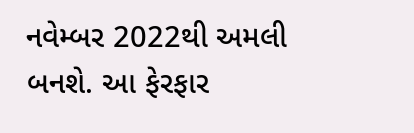નવેમ્બર 2022થી અમલી બનશે. આ ફેરફાર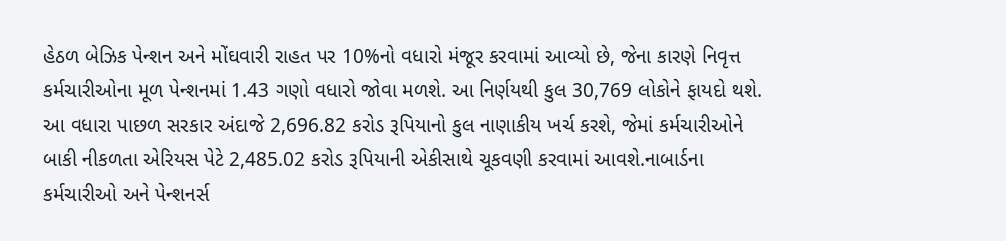હેઠળ બેઝિક પેન્શન અને મોંઘવારી રાહત પર 10%નો વધારો મંજૂર કરવામાં આવ્યો છે, જેના કારણે નિવૃત્ત કર્મચારીઓના મૂળ પેન્શનમાં 1.43 ગણો વધારો જોવા મળશે. આ નિર્ણયથી કુલ 30,769 લોકોને ફાયદો થશે. આ વધારા પાછળ સરકાર અંદાજે 2,696.82 કરોડ રૂપિયાનો કુલ નાણાકીય ખર્ચ કરશે, જેમાં કર્મચારીઓને બાકી નીકળતા એરિયસ પેટે 2,485.02 કરોડ રૂપિયાની એકીસાથે ચૂકવણી કરવામાં આવશે.નાબાર્ડના કર્મચારીઓ અને પેન્શનર્સ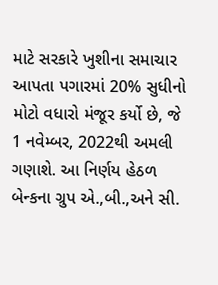માટે સરકારે ખુશીના સમાચાર આપતા પગારમાં 20% સુધીનો મોટો વધારો મંજૂર કર્યો છે, જે 1 નવેમ્બર, 2022થી અમલી ગણાશે. આ નિર્ણય હેઠળ બેન્કના ગ્રુપ એ.,બી.,અને સી.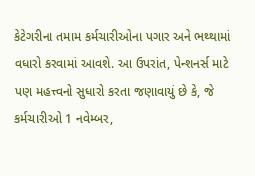કેટેગરીના તમામ કર્મચારીઓના પગાર અને ભથ્થામાં વધારો કરવામાં આવશે. આ ઉપરાંત, પેન્શનર્સ માટે પણ મહત્ત્વનો સુધારો કરતા જણાવાયું છે કે, જે કર્મચારીઓ 1 નવેમ્બર,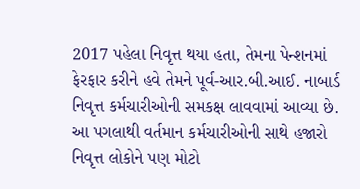2017 પહેલા નિવૃત્ત થયા હતા, તેમના પેન્શનમાં ફેરફાર કરીને હવે તેમને પૂર્વ-આર.બી.આઈ. નાબાર્ડ નિવૃત્ત કર્મચારીઓની સમકક્ષ લાવવામાં આવ્યા છે. આ પગલાથી વર્તમાન કર્મચારીઓની સાથે હજારો નિવૃત્ત લોકોને પણ મોટો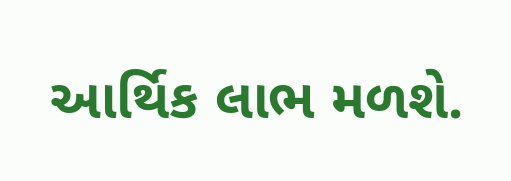આર્થિક લાભ મળશે.